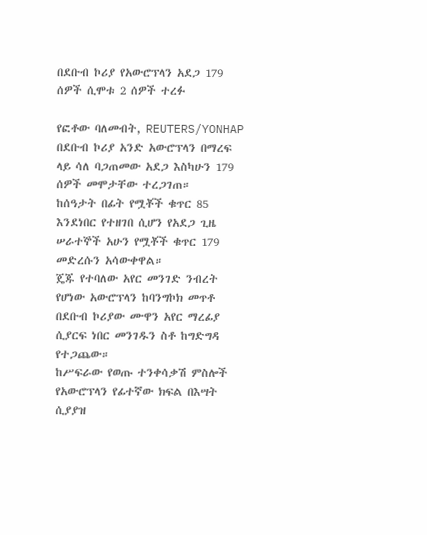በደቡብ ኮሪያ የአውሮፕላን አደጋ 179 ሰዎች ሲሞቱ 2 ሰዎች ተረፉ

የፎቶው ባለመብት, REUTERS/YONHAP
በደቡብ ኮሪያ አንድ አውሮፕላን በማረፍ ላይ ሳለ ባጋጠመው አደጋ እስካሁን 179 ሰዎች መሞታቸው ተረጋገጠ።
ከሰዓታት በፊት የሟቾች ቁጥር 85 እንደነበር የተዘገበ ሲሆን የአደጋ ጊዜ ሠራተኞች አሁን የሟቾች ቁጥር 179 መድረሱን አሳውቀዋል።
ጄጁ የተባለው አየር መንገድ ንብረት የሆነው አውሮፕላን ከባንግኮክ መጥቶ በደቡብ ኮሪያው ሙዋን አየር ማረፊያ ሲያርፍ ነበር መንገዱን ስቶ ከግድግዳ የተጋጨው።
ከሥፍራው የወጡ ተንቀሳቃሽ ምስሎች የአውሮፕላን የፊተኛው ክፍል በእሣት ሲያያዝ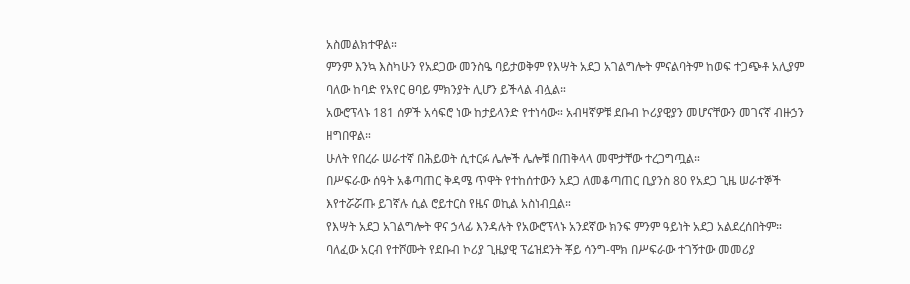አስመልክተዋል።
ምንም እንኳ እስካሁን የአደጋው መንስዔ ባይታወቅም የእሣት አደጋ አገልግሎት ምናልባትም ከወፍ ተጋጭቶ አሊያም ባለው ከባድ የአየር ፀባይ ምክንያት ሊሆን ይችላል ብሏል።
አውሮፕላኑ 181 ሰዎች አሳፍሮ ነው ከታይላንድ የተነሳው። አብዛኛዎቹ ደቡብ ኮሪያዊያን መሆናቸውን መገናኛ ብዙኃን ዘግበዋል።
ሁለት የበረራ ሠራተኛ በሕይወት ሲተርፉ ሌሎች ሌሎቹ በጠቅላላ መሞታቸው ተረጋግጧል።
በሥፍራው ሰዓት አቆጣጠር ቅዳሜ ጥዋት የተከሰተውን አደጋ ለመቆጣጠር ቢያንስ 80 የአደጋ ጊዜ ሠራተኞች እየተሯሯጡ ይገኛሉ ሲል ሮይተርስ የዜና ወኪል አስነብቧል።
የእሣት አደጋ አገልግሎት ዋና ኃላፊ እንዳሉት የአውሮፕላኑ አንደኛው ክንፍ ምንም ዓይነት አደጋ አልደረሰበትም።
ባለፈው አርብ የተሾሙት የደቡብ ኮሪያ ጊዜያዊ ፕሬዝደንት ቾይ ሳንግ-ሞክ በሥፍራው ተገኝተው መመሪያ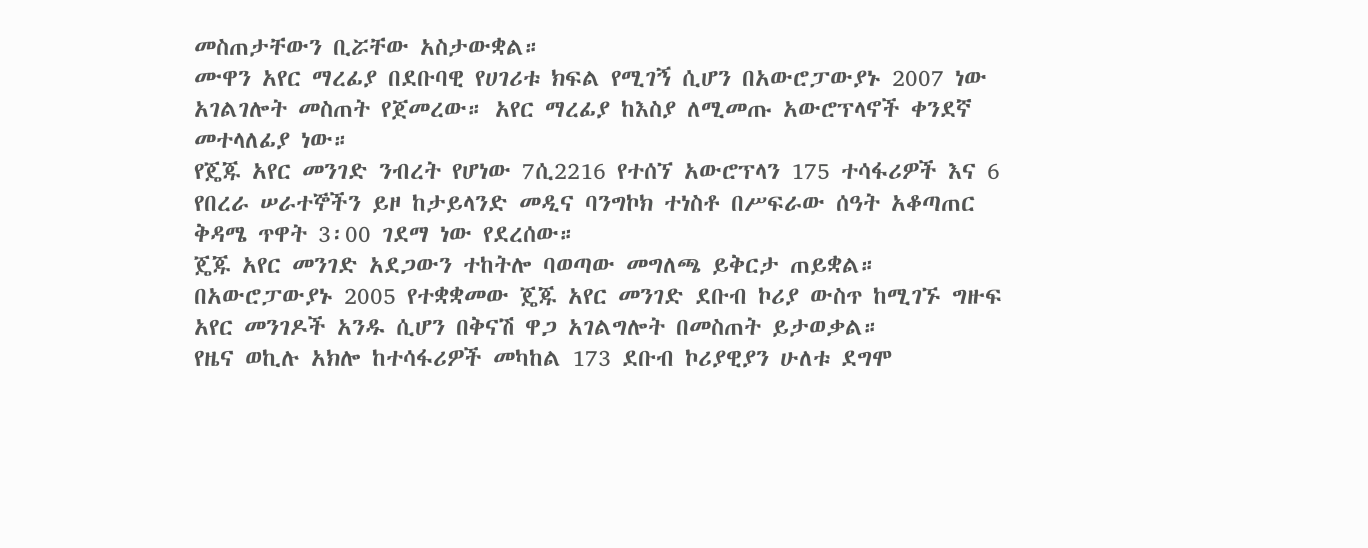መስጠታቸውን ቢሯቸው አስታውቋል።
ሙዋን አየር ማረፊያ በደቡባዊ የሀገሪቱ ክፍል የሚገኝ ሲሆን በአውሮፓውያኑ 2007 ነው አገልገሎት መስጠት የጀመረው። አየር ማረፊያ ከእስያ ለሚመጡ አውሮፕላኖች ቀንደኛ መተላለፊያ ነው።
የጄጁ አየር መንገድ ንብረት የሆነው 7ሲ2216 የተሰኘ አውሮፕላን 175 ተሳፋሪዎች እና 6 የበረራ ሠራተኞችን ይዞ ከታይላንድ መዲና ባንግኮክ ተነስቶ በሥፍራው ሰዓት አቆጣጠር ቅዳሜ ጥዋት 3፡00 ገደማ ነው የደረሰው።
ጄጁ አየር መንገድ አደጋውን ተከትሎ ባወጣው መግለጫ ይቅርታ ጠይቋል።
በአውሮፓውያኑ 2005 የተቋቋመው ጄጁ አየር መንገድ ደቡብ ኮሪያ ውስጥ ከሚገኙ ግዙፍ አየር መንገዶች አንዱ ሲሆን በቅናሽ ዋጋ አገልግሎት በመስጠት ይታወቃል።
የዜና ወኪሉ አክሎ ከተሳፋሪዎች መካከል 173 ደቡብ ኮሪያዊያን ሁለቱ ደግሞ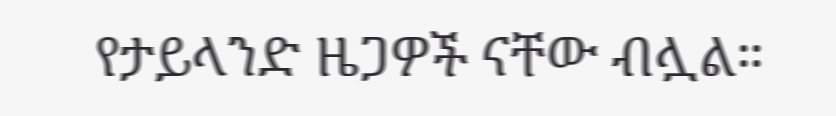የታይላንድ ዜጋዎች ናቸው ብሏል።